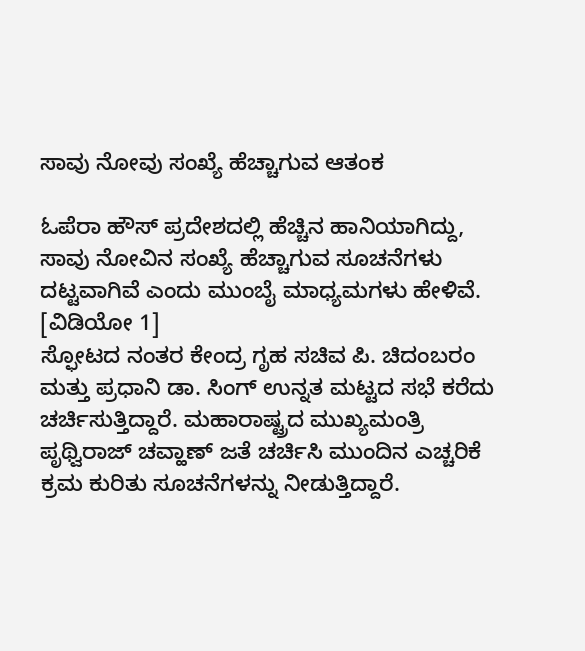ಸಾವು ನೋವು ಸಂಖ್ಯೆ ಹೆಚ್ಚಾಗುವ ಆತಂಕ

ಓಪೆರಾ ಹೌಸ್ ಪ್ರದೇಶದಲ್ಲಿ ಹೆಚ್ಚಿನ ಹಾನಿಯಾಗಿದ್ದು, ಸಾವು ನೋವಿನ ಸಂಖ್ಯೆ ಹೆಚ್ಚಾಗುವ ಸೂಚನೆಗಳು ದಟ್ಟವಾಗಿವೆ ಎಂದು ಮುಂಬೈ ಮಾಧ್ಯಮಗಳು ಹೇಳಿವೆ. [ವಿಡಿಯೋ 1]
ಸ್ಫೋಟದ ನಂತರ ಕೇಂದ್ರ ಗೃಹ ಸಚಿವ ಪಿ. ಚಿದಂಬರಂ ಮತ್ತು ಪ್ರಧಾನಿ ಡಾ. ಸಿಂಗ್ ಉನ್ನತ ಮಟ್ಟದ ಸಭೆ ಕರೆದು ಚರ್ಚಿಸುತ್ತಿದ್ದಾರೆ. ಮಹಾರಾಷ್ಟ್ರದ ಮುಖ್ಯಮಂತ್ರಿ ಪೃಥ್ವಿರಾಜ್ ಚವ್ಹಾಣ್ ಜತೆ ಚರ್ಚಿಸಿ ಮುಂದಿನ ಎಚ್ಚರಿಕೆ ಕ್ರಮ ಕುರಿತು ಸೂಚನೆಗಳನ್ನು ನೀಡುತ್ತಿದ್ದಾರೆ.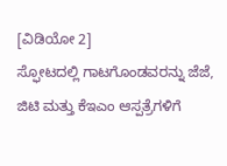[ವಿಡಿಯೋ 2]
ಸ್ಫೋಟದಲ್ಲಿ ಗಾಟಗೊಂಡವರನ್ನು ಜೆಜೆ, ಜಿಟಿ ಮತ್ತು ಕೆಇಎಂ ಆಸ್ಪತ್ರೆಗಳಿಗೆ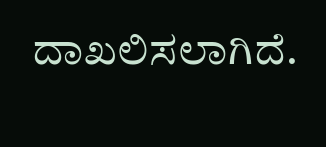ದಾಖಲಿಸಲಾಗಿದೆ.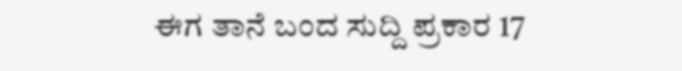ಈಗ ತಾನೆ ಬಂದ ಸುದ್ದಿ ಪ್ರಕಾರ 17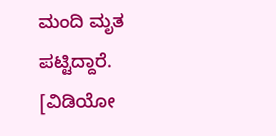ಮಂದಿ ಮೃತ ಪಟ್ಟಿದ್ದಾರೆ. [ವಿಡಿಯೋ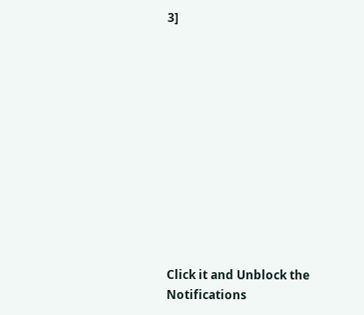3]












Click it and Unblock the Notifications